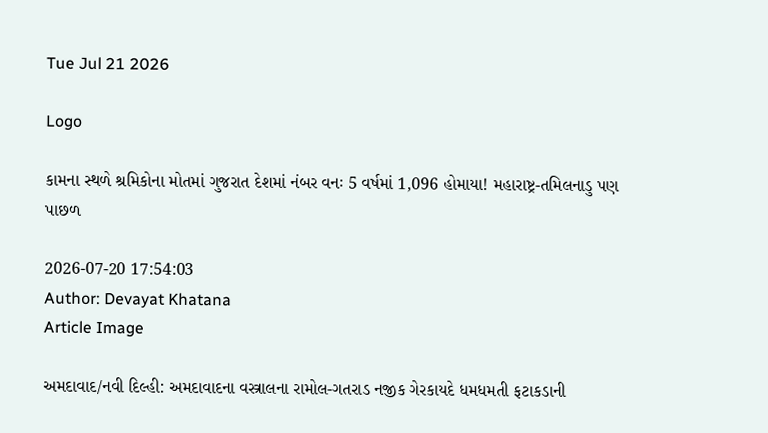Tue Jul 21 2026

Logo

કામના સ્થળે શ્રમિકોના મોતમાં ગુજરાત દેશમાં નંબર વનઃ 5 વર્ષમાં 1,096 હોમાયા! મહારાષ્ટ્ર-તમિલનાડુ પણ પાછળ

2026-07-20 17:54:03
Author: Devayat Khatana
Article Image

અમદાવાદ/નવી દિલ્હી: અમદાવાદના વસ્ત્રાલના રામોલ-ગતરાડ નજીક ગેરકાયદે ધમધમતી ફટાકડાની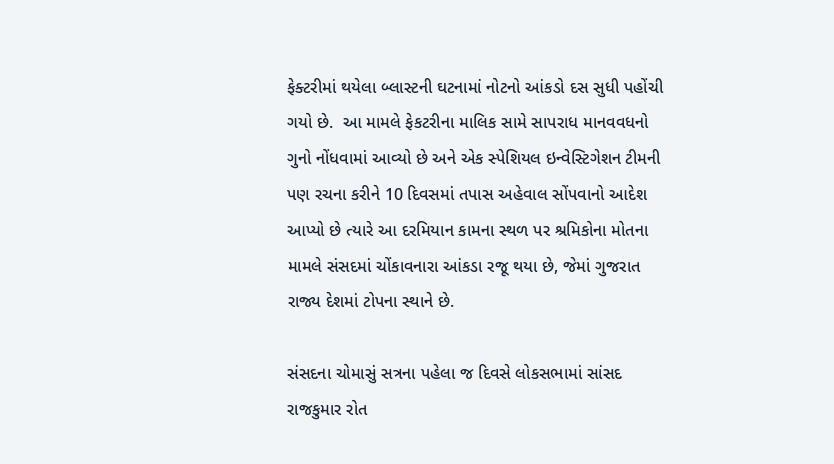ફેક્ટરીમાં થયેલા બ્લાસ્ટની ઘટનામાં નોટનો આંકડો દસ સુધી પહોંચી ગયો છે.  આ મામલે ફેકટરીના માલિક સામે સાપરાધ માનવવધનો ગુનો નોંધવામાં આવ્યો છે અને એક સ્પેશિયલ ઇન્વેસ્ટિગેશન ટીમની પણ રચના કરીને 10 દિવસમાં તપાસ અહેવાલ સોંપવાનો આદેશ આપ્યો છે ત્યારે આ દરમિયાન કામના સ્થળ પર શ્રમિકોના મોતના મામલે સંસદમાં ચોંકાવનારા આંકડા રજૂ થયા છે, જેમાં ગુજરાત રાજ્ય દેશમાં ટોપના સ્થાને છે.

સંસદના ચોમાસું સત્રના પહેલા જ દિવસે લોકસભામાં સાંસદ રાજકુમાર રોત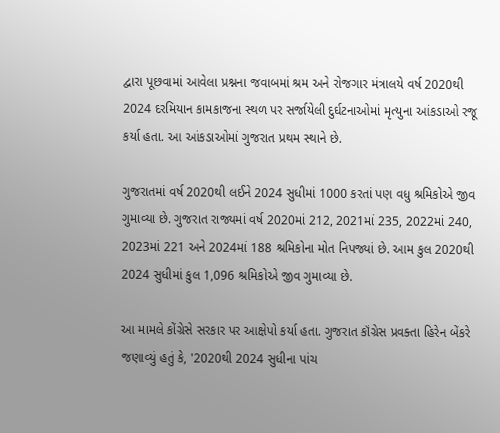દ્વારા પૂછવામાં આવેલા પ્રશ્નના જવાબમાં શ્રમ અને રોજગાર મંત્રાલયે વર્ષ 2020થી 2024 દરમિયાન કામકાજના સ્થળ પર સર્જાયેલી દુર્ઘટનાઓમાં મૃત્યુના આંકડાઓ રજૂ કર્યા હતા. આ આંકડાઓમાં ગુજરાત પ્રથમ સ્થાને છે.

ગુજરાતમાં વર્ષ 2020થી લઈને 2024 સુધીમાં 1000 કરતાં પણ વધુ શ્રમિકોએ જીવ ગુમાવ્યા છે. ગુજરાત રાજ્યમાં વર્ષ 2020માં 212, 2021માં 235, 2022માં 240, 2023માં 221 અને 2024માં 188 શ્રમિકોના મોત નિપજ્યાં છે. આમ કુલ 2020થી 2024 સુધીમાં કુલ 1,096 શ્રમિકોએ જીવ ગુમાવ્યા છે.

આ મામલે કોંગ્રેસે સરકાર પર આક્ષેપો કર્યા હતા. ગુજરાત કૉંગ્રેસ પ્રવક્તા હિરેન બેંકરે જણાવ્યું હતું કે, '2020થી 2024 સુધીના પાંચ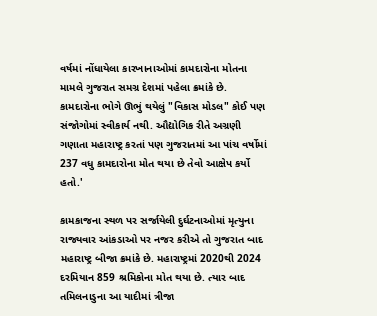વર્ષમાં નોંધાયેલા કારખાનાઓમાં કામદારોના મોતના મામલે ગુજરાત સમગ્ર દેશમાં પહેલા ક્રમાંકે છે. કામદારોના ભોગે ઊભું થયેલું "વિકાસ મોડલ" કોઈ પણ સંજોગોમાં સ્વીકાર્ય નથી. ઔદ્યોગિક રીતે અગ્રણી ગણાતા મહારાષ્ટ્ર કરતાં પણ ગુજરાતમાં આ પાંચ વર્ષોમાં 237 વધુ કામદારોના મોત થયા છે તેવો આક્ષેપ કર્યો હતો.'

કામકાજના સ્થળ પર સર્જાયેલી દુર્ઘટનાઓમાં મૃત્યુના રાજ્યવાર આંકડાઓ પર નજર કરીએ તો ગુજરાત બાદ મહારાષ્ટ્ર બીજા ક્રમાંકે છે. મહારાષ્ટ્રમાં 2020થી 2024 દરમિયાન 859 શ્રમિકોના મોત થયા છે. ત્યાર બાદ તમિલનાડુના આ યાદીમાં ત્રીજા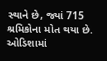સ્થાને છે, જ્યાં 715 શ્રમિકોના મોત થયા છે. ઓડિશામાં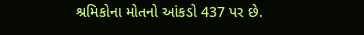શ્રમિકોના મોતનો આંકડો 437 પર છે.